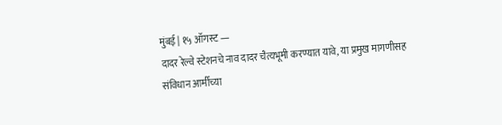मुंबई | १५ ऑगस्ट —
दादर रेल्वे स्टेशनचे नाव दादर चैत्यभूमी करण्यात यावे, या प्रमुख मागणीसह संविधान आर्मीच्या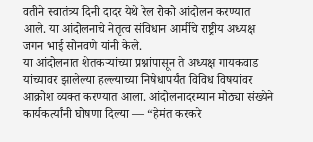वतीने स्वातंत्र्य दिनी दादर येथे रेल रोको आंदोलन करण्यात आले. या आंदोलनाचे नेतृत्व संविधान आर्मीचे राष्ट्रीय अध्यक्ष जगन भाई सोनवणे यांनी केले.
या आंदोलनात शेतकऱ्यांच्या प्रश्नांपासून ते अध्यक्ष गायकवाड यांच्यावर झालेल्या हल्ल्याच्या निषेधापर्यंत विविध विषयांवर आक्रोश व्यक्त करण्यात आला. आंदोलनादरम्यान मोठ्या संख्येने कार्यकर्त्यांनी घोषणा दिल्या — “हेमंत करकरे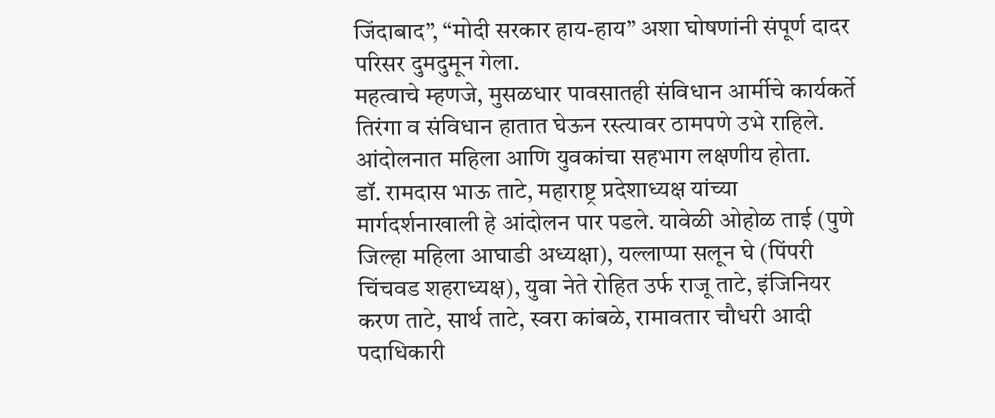जिंदाबाद”, “मोदी सरकार हाय-हाय” अशा घोषणांनी संपूर्ण दादर परिसर दुमदुमून गेला.
महत्वाचे म्हणजे, मुसळधार पावसातही संविधान आर्मीचे कार्यकर्ते तिरंगा व संविधान हातात घेऊन रस्त्यावर ठामपणे उभे राहिले. आंदोलनात महिला आणि युवकांचा सहभाग लक्षणीय होता.
डॉ. रामदास भाऊ ताटे, महाराष्ट्र प्रदेशाध्यक्ष यांच्या मार्गदर्शनाखाली हे आंदोलन पार पडले. यावेळी ओहोळ ताई (पुणे जिल्हा महिला आघाडी अध्यक्षा), यल्लाप्पा सलून घे (पिंपरी चिंचवड शहराध्यक्ष), युवा नेते रोहित उर्फ राजू ताटे, इंजिनियर करण ताटे, सार्थ ताटे, स्वरा कांबळे, रामावतार चौधरी आदी पदाधिकारी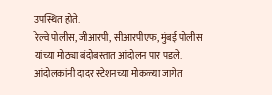उपस्थित होते.
रेल्वे पोलीस, जीआरपी, सीआरपीएफ, मुंबई पोलीस यांच्या मोठ्या बंदोबस्तात आंदोलन पार पडले. आंदोलकांनी दादर स्टेशनच्या मोकळ्या जागेत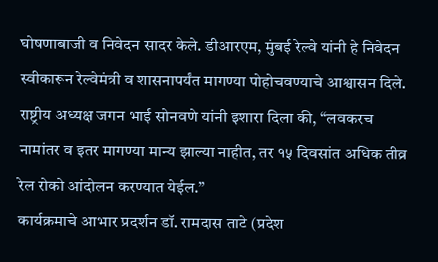घोषणाबाजी व निवेदन सादर केले. डीआरएम, मुंबई रेल्वे यांनी हे निवेदन स्वीकारून रेल्वेमंत्री व शासनापर्यंत मागण्या पोहोचवण्याचे आश्वासन दिले.
राष्ट्रीय अध्यक्ष जगन भाई सोनवणे यांनी इशारा दिला की, “लवकरच नामांतर व इतर मागण्या मान्य झाल्या नाहीत, तर १५ दिवसांत अधिक तीव्र रेल रोको आंदोलन करण्यात येईल.”
कार्यक्रमाचे आभार प्रदर्शन डॉ. रामदास ताटे (प्रदेश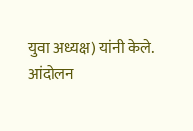युवा अध्यक्ष) यांनी केले.
आंदोलन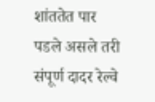शांततेत पार पडले असले तरी संपूर्ण दादर रेल्वे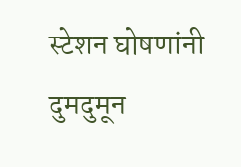स्टेशन घोषणांनी दुमदुमून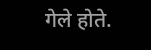गेले होते.